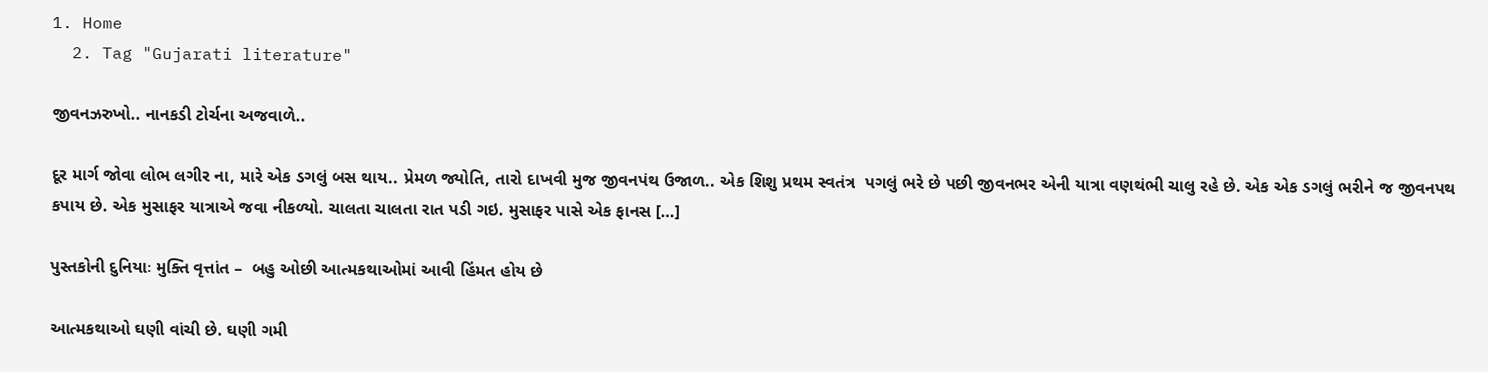1. Home
  2. Tag "Gujarati literature"

જીવનઝરુખો.. નાનકડી ટોર્ચના અજવાળે..

દૂર માર્ગ જોવા લોભ લગીર ના, મારે એક ડગલું બસ થાય.. પ્રેમળ જ્યોતિ, તારો દાખવી મુજ જીવનપંથ ઉજાળ.. એક શિશુ પ્રથમ સ્વતંત્ર  પગલું ભરે છે પછી જીવનભર એની યાત્રા વણથંભી ચાલુ રહે છે. એક એક ડગલું ભરીને જ જીવનપથ કપાય છે. એક મુસાફર યાત્રાએ જવા નીકળ્યો. ચાલતા ચાલતા રાત પડી ગઇ. મુસાફર પાસે એક ફાનસ […]

પુસ્તકોની દુનિયાઃ મુક્તિ વૃત્તાંત –  બહુ ઓછી આત્મકથાઓમાં આવી હિંમત હોય છે

આત્મકથાઓ ઘણી વાંચી છે. ઘણી ગમી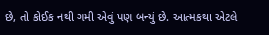છે, તો કોઈક નથી ગમી એવું પણ બન્યું છે. આત્મકથા એટલે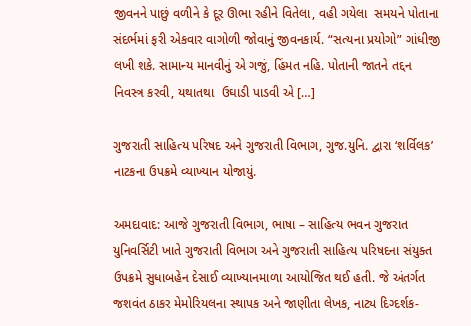જીવનને પાછું વળીને કે દૂર ઊભા રહીને વિતેલા, વહી ગયેલા  સમયને પોતાના સંદર્ભમાં ફરી એકવાર વાગોળી જોવાનું જીવનકાર્ય. “સત્યના પ્રયોગો” ગાંધીજી લખી શકે. સામાન્ય માનવીનું એ ગજું, હિંમત નહિ. પોતાની જાતને તદ્દન નિવસ્ત્ર કરવી, યથાતથા  ઉઘાડી પાડવી એ […]

ગુજરાતી સાહિત્ય પરિષદ અને ગુજરાતી વિભાગ, ગુજ.યુનિ. દ્વારા ‘શર્વિલક’ નાટકના ઉપક્રમે વ્યાખ્યાન યોજાયું.

અમદાવાદ: આજે ગુજરાતી વિભાગ, ભાષા – સાહિત્ય ભવન ગુજરાત યુનિવર્સિટી ખાતે ગુજરાતી વિભાગ અને ગુજરાતી સાહિત્ય પરિષદના સંયુક્ત ઉપક્રમે સુધાબહેન દેસાઈ વ્યાખ્યાનમાળા આયોજિત થઈ હતી. જે અંતર્ગત જશવંત ઠાકર મેમોરિયલના સ્થાપક અને જાણીતા લેખક, નાટ્ય દિગ્દર્શક-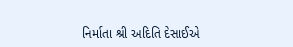નિર્માતા શ્રી અદિતિ દેસાઈએ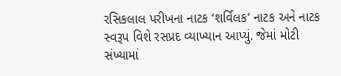રસિકલાલ પરીખના નાટક ‘શર્વિલક’ નાટક અને નાટક સ્વરૂપ વિશે રસપ્રદ વ્યાખ્યાન આપ્યું. જેમાં મોટી સંખ્યામાં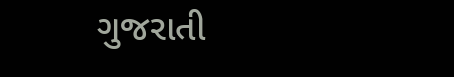ગુજરાતી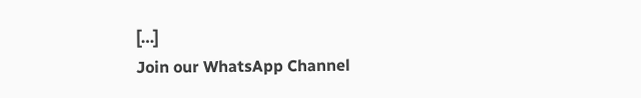[…]
Join our WhatsApp Channel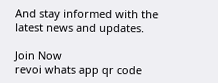And stay informed with the latest news and updates.

Join Now
revoi whats app qr code